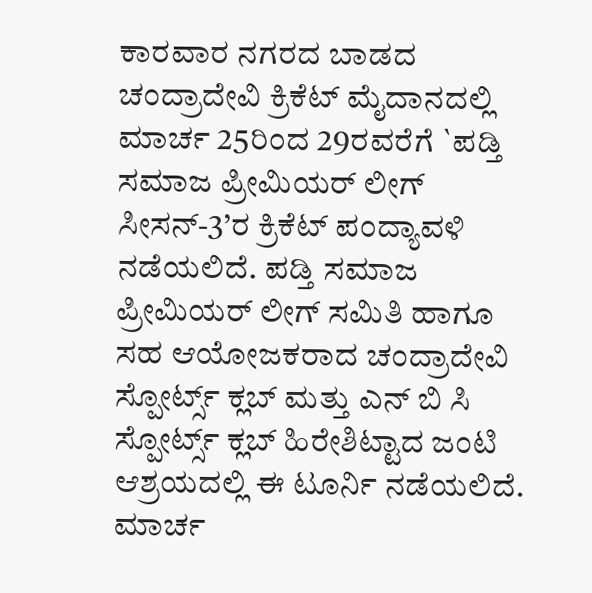ಕಾರವಾರ ನಗರದ ಬಾಡದ ಚಂದ್ರಾದೇವಿ ಕ್ರಿಕೆಟ್ ಮೈದಾನದಲ್ಲಿ ಮಾರ್ಚ 25ರಿಂದ 29ರವರೆಗೆ `ಪಡ್ತಿ ಸಮಾಜ ಪ್ರೀಮಿಯರ್ ಲೀಗ್ ಸೀಸನ್-3’ರ ಕ್ರಿಕೆಟ್ ಪಂದ್ಯಾವಳಿ ನಡೆಯಲಿದೆ. ಪಡ್ತಿ ಸಮಾಜ ಪ್ರೀಮಿಯರ್ ಲೀಗ್ ಸಮಿತಿ ಹಾಗೂ ಸಹ ಆಯೋಜಕರಾದ ಚಂದ್ರಾದೇವಿ ಸ್ಪೋರ್ಟ್ಸ್ ಕ್ಲಬ್ ಮತ್ತು ಎನ್ ಬಿ ಸಿ ಸ್ಪೋರ್ಟ್ಸ್ ಕ್ಲಬ್ ಹಿರೇಶಿಟ್ಟಾದ ಜಂಟಿ ಆಶ್ರಯದಲ್ಲಿ ಈ ಟೂರ್ನಿ ನಡೆಯಲಿದೆ.
ಮಾರ್ಚ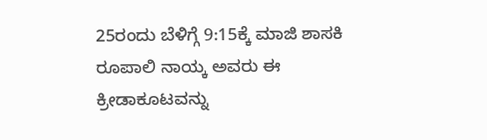25ರಂದು ಬೆಳಿಗ್ಗೆ 9:15ಕ್ಕೆ ಮಾಜಿ ಶಾಸಕಿ ರೂಪಾಲಿ ನಾಯ್ಕ ಅವರು ಈ ಕ್ರೀಡಾಕೂಟವನ್ನು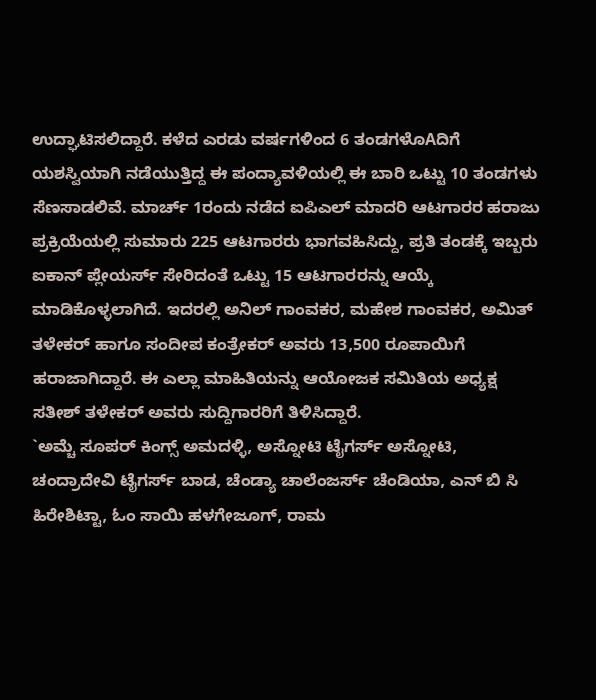ಉದ್ಘಾಟಿಸಲಿದ್ದಾರೆ. ಕಳೆದ ಎರಡು ವರ್ಷಗಳಿಂದ 6 ತಂಡಗಳೊAದಿಗೆ ಯಶಸ್ವಿಯಾಗಿ ನಡೆಯುತ್ತಿದ್ದ ಈ ಪಂದ್ಯಾವಳಿಯಲ್ಲಿ ಈ ಬಾರಿ ಒಟ್ಟು 10 ತಂಡಗಳು ಸೆಣಸಾಡಲಿವೆ. ಮಾರ್ಚ್ 1ರಂದು ನಡೆದ ಐಪಿಎಲ್ ಮಾದರಿ ಆಟಗಾರರ ಹರಾಜು ಪ್ರಕ್ರಿಯೆಯಲ್ಲಿ ಸುಮಾರು 225 ಆಟಗಾರರು ಭಾಗವಹಿಸಿದ್ದು, ಪ್ರತಿ ತಂಡಕ್ಕೆ ಇಬ್ಬರು ಐಕಾನ್ ಪ್ಲೇಯರ್ಸ್ ಸೇರಿದಂತೆ ಒಟ್ಟು 15 ಆಟಗಾರರನ್ನು ಆಯ್ಕೆ ಮಾಡಿಕೊಳ್ಳಲಾಗಿದೆ. ಇದರಲ್ಲಿ ಅನಿಲ್ ಗಾಂವಕರ, ಮಹೇಶ ಗಾಂವಕರ, ಅಮಿತ್ ತಳೇಕರ್ ಹಾಗೂ ಸಂದೀಪ ಕಂತ್ರೇಕರ್ ಅವರು 13,500 ರೂಪಾಯಿಗೆ ಹರಾಜಾಗಿದ್ದಾರೆ. ಈ ಎಲ್ಲಾ ಮಾಹಿತಿಯನ್ನು ಆಯೋಜಕ ಸಮಿತಿಯ ಅಧ್ಯಕ್ಷ ಸತೀಶ್ ತಳೇಕರ್ ಅವರು ಸುದ್ದಿಗಾರರಿಗೆ ತಿಳಿಸಿದ್ದಾರೆ.
`ಅಮ್ಚೆ ಸೂಪರ್ ಕಿಂಗ್ಸ್ ಅಮದಳ್ಳಿ, ಅಸ್ನೋಟಿ ಟೈಗರ್ಸ್ ಅಸ್ನೋಟಿ, ಚಂದ್ರಾದೇವಿ ಟೈಗರ್ಸ್ ಬಾಡ, ಚೆಂಡ್ಯಾ ಚಾಲೆಂಜರ್ಸ್ ಚೆಂಡಿಯಾ, ಎನ್ ಬಿ ಸಿ ಹಿರೇಶಿಟ್ಟಾ, ಓಂ ಸಾಯಿ ಹಳಗೇಜೂಗ್, ರಾಮ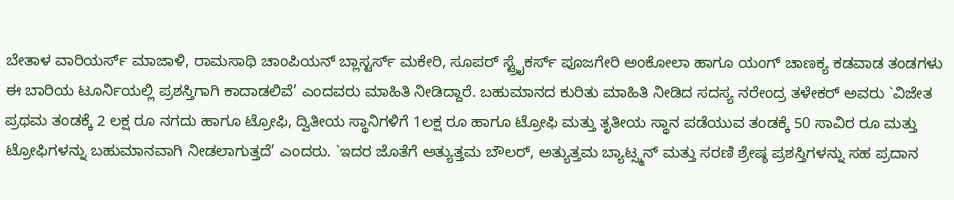ಬೇತಾಳ ವಾರಿಯರ್ಸ್ ಮಾಜಾಳಿ, ರಾಮಸಾಥಿ ಚಾಂಪಿಯನ್ ಬ್ಲಾಸ್ಟರ್ಸ್ ಮಕೇರಿ, ಸೂಪರ್ ಸ್ಟ್ರೈಕರ್ಸ್ ಪೂಜಗೇರಿ ಅಂಕೋಲಾ ಹಾಗೂ ಯಂಗ್ ಚಾಣಕ್ಯ ಕಡವಾಡ ತಂಡಗಳು ಈ ಬಾರಿಯ ಟೂರ್ನಿಯಲ್ಲಿ ಪ್ರಶಸ್ತಿಗಾಗಿ ಕಾದಾಡಲಿವೆ’ ಎಂದವರು ಮಾಹಿತಿ ನೀಡಿದ್ದಾರೆ. ಬಹುಮಾನದ ಕುರಿತು ಮಾಹಿತಿ ನೀಡಿದ ಸದಸ್ಯ ನರೇಂದ್ರ ತಳೇಕರ್ ಅವರು `ವಿಜೇತ ಪ್ರಥಮ ತಂಡಕ್ಕೆ 2 ಲಕ್ಷ ರೂ ನಗದು ಹಾಗೂ ಟ್ರೋಫಿ, ದ್ವಿತೀಯ ಸ್ಥಾನಿಗಳಿಗೆ 1ಲಕ್ಷ ರೂ ಹಾಗೂ ಟ್ರೋಫಿ ಮತ್ತು ತೃತೀಯ ಸ್ಥಾನ ಪಡೆಯುವ ತಂಡಕ್ಕೆ 50 ಸಾವಿರ ರೂ ಮತ್ತು ಟ್ರೋಫಿಗಳನ್ನು ಬಹುಮಾನವಾಗಿ ನೀಡಲಾಗುತ್ತದೆ’ ಎಂದರು. `ಇದರ ಜೊತೆಗೆ ಅತ್ಯುತ್ತಮ ಬೌಲರ್, ಅತ್ಯುತ್ತಮ ಬ್ಯಾಟ್ಸ್ಮನ್ ಮತ್ತು ಸರಣಿ ಶ್ರೇಷ್ಠ ಪ್ರಶಸ್ತಿಗಳನ್ನು ಸಹ ಪ್ರದಾನ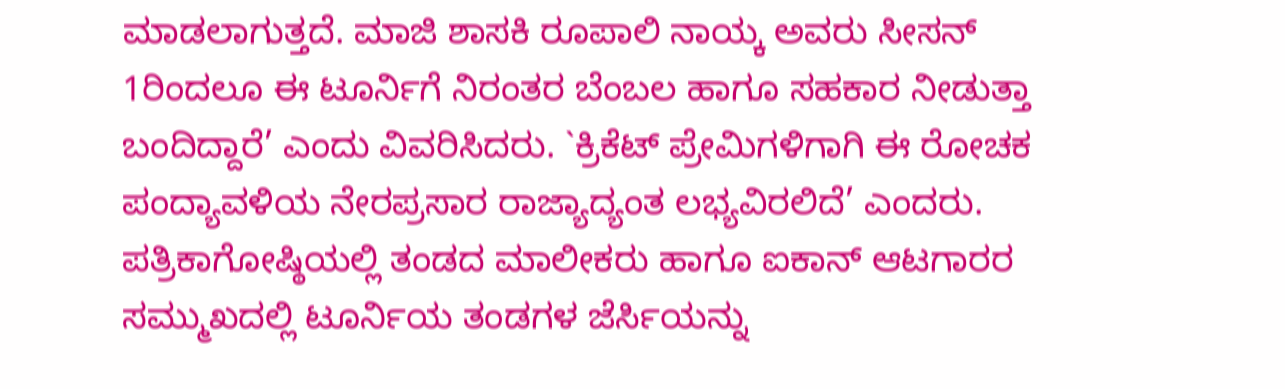ಮಾಡಲಾಗುತ್ತದೆ. ಮಾಜಿ ಶಾಸಕಿ ರೂಪಾಲಿ ನಾಯ್ಕ ಅವರು ಸೀಸನ್ 1ರಿಂದಲೂ ಈ ಟೂರ್ನಿಗೆ ನಿರಂತರ ಬೆಂಬಲ ಹಾಗೂ ಸಹಕಾರ ನೀಡುತ್ತಾ ಬಂದಿದ್ದಾರೆ’ ಎಂದು ವಿವರಿಸಿದರು. `ಕ್ರಿಕೆಟ್ ಪ್ರೇಮಿಗಳಿಗಾಗಿ ಈ ರೋಚಕ ಪಂದ್ಯಾವಳಿಯ ನೇರಪ್ರಸಾರ ರಾಜ್ಯಾದ್ಯಂತ ಲಭ್ಯವಿರಲಿದೆ’ ಎಂದರು.
ಪತ್ರಿಕಾಗೋಷ್ಠಿಯಲ್ಲಿ ತಂಡದ ಮಾಲೀಕರು ಹಾಗೂ ಐಕಾನ್ ಆಟಗಾರರ ಸಮ್ಮುಖದಲ್ಲಿ ಟೂರ್ನಿಯ ತಂಡಗಳ ಜೆರ್ಸಿಯನ್ನು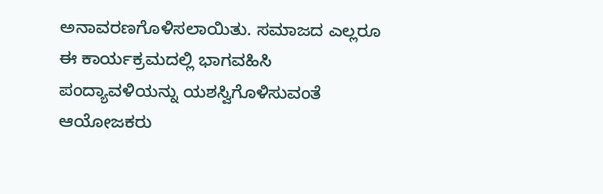ಅನಾವರಣಗೊಳಿಸಲಾಯಿತು. ಸಮಾಜದ ಎಲ್ಲರೂ ಈ ಕಾರ್ಯಕ್ರಮದಲ್ಲಿ ಭಾಗವಹಿಸಿ ಪಂದ್ಯಾವಳಿಯನ್ನು ಯಶಸ್ವಿಗೊಳಿಸುವಂತೆ ಆಯೋಜಕರು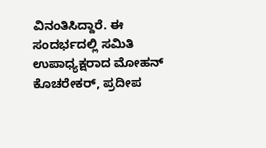ವಿನಂತಿಸಿದ್ದಾರೆ. ಈ ಸಂದರ್ಭದಲ್ಲಿ ಸಮಿತಿ ಉಪಾಧ್ಯಕ್ಷರಾದ ಮೋಹನ್ ಕೊಚರೇಕರ್, ಪ್ರದೀಪ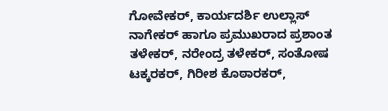ಗೋವೇಕರ್, ಕಾರ್ಯದರ್ಶಿ ಉಲ್ಲಾಸ್ ನಾಗೇಕರ್ ಹಾಗೂ ಪ್ರಮುಖರಾದ ಪ್ರಶಾಂತ ತಳೇಕರ್, ನರೇಂದ್ರ ತಳೇಕರ್, ಸಂತೋಷ ಟಕ್ಕರಕರ್, ಗಿರೀಶ ಕೊಠಾರಕರ್,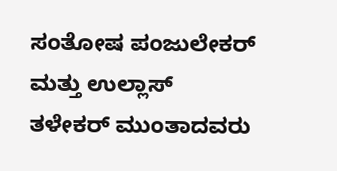ಸಂತೋಷ ಪಂಜುಲೇಕರ್ ಮತ್ತು ಉಲ್ಲಾಸ್ ತಳೇಕರ್ ಮುಂತಾದವರು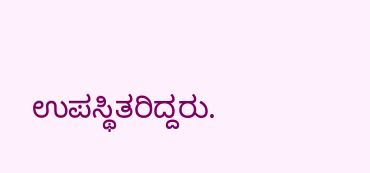ಉಪಸ್ಥಿತರಿದ್ದರು.